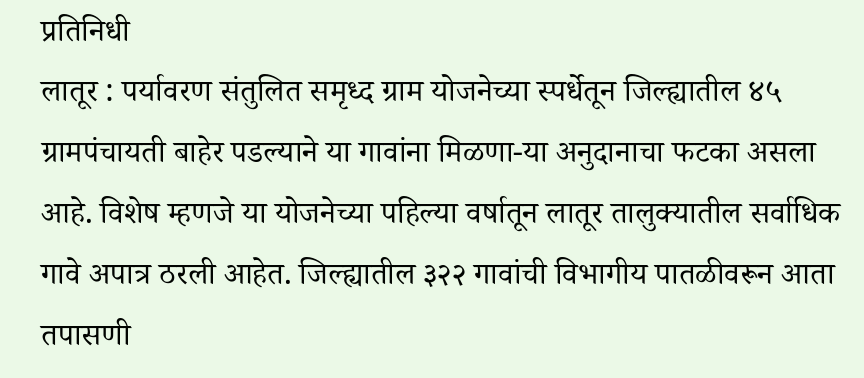प्रतिनिधी
लातूर : पर्यावरण संतुलित समृध्द ग्राम योजनेच्या स्पर्धेतून जिल्ह्यातील ४५ ग्रामपंचायती बाहेर पडल्याने या गावांना मिळणा-या अनुदानाचा फटका असला आहे. विशेष म्हणजे या योजनेच्या पहिल्या वर्षातून लातूर तालुक्यातील सर्वाधिक गावे अपात्र ठरली आहेत. जिल्ह्यातील ३२२ गावांची विभागीय पातळीवरून आता तपासणी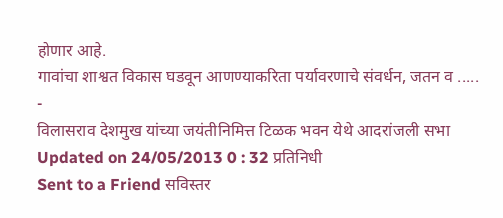होणार आहे.
गावांचा शाश्वत विकास घडवून आणण्याकरिता पर्यावरणाचे संवर्धन, जतन व .....
-
विलासराव देशमुख यांच्या जयंतीनिमित्त टिळक भवन येथे आदरांजली सभा
Updated on 24/05/2013 0 : 32 प्रतिनिधी
Sent to a Friend सविस्तर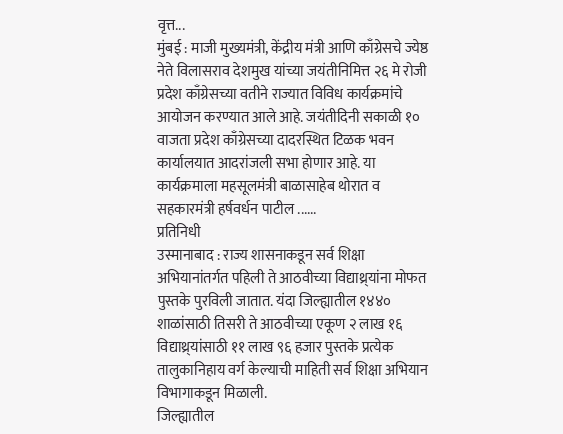वृत्त...
मुंबई : माजी मुख्यमंत्री, केंद्रीय मंत्री आणि काँग्रेसचे ज्येष्ठ नेते विलासराव देशमुख यांच्या जयंतीनिमित्त २६ मे रोजी प्रदेश काँग्रेसच्या वतीने राज्यात विविध कार्यक्रमांचे आयोजन करण्यात आले आहे. जयंतीदिनी सकाळी १० वाजता प्रदेश काँग्रेसच्या दादरस्थित टिळक भवन कार्यालयात आदरांजली सभा होणार आहे. या कार्यक्रमाला महसूलमंत्री बाळासाहेब थोरात व सहकारमंत्री हर्षवर्धन पाटील ......
प्रतिनिधी
उस्मानाबाद : राज्य शासनाकडून सर्व शिक्षा अभियानांतर्गत पहिली ते आठवीच्या विद्याथ्र्यांना मोफत पुस्तके पुरविली जातात. यंदा जिल्ह्यातील १४४० शाळांसाठी तिसरी ते आठवीच्या एकूण २ लाख १६ विद्याथ्र्यांसाठी ११ लाख ९६ हजार पुस्तके प्रत्येक तालुकानिहाय वर्ग केल्याची माहिती सर्व शिक्षा अभियान विभागाकडून मिळाली.
जिल्ह्यातील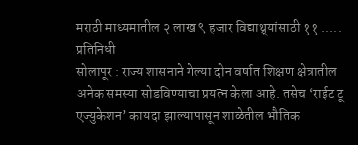मराठी माध्यमातील २ लाख ९ हजार विद्याथ्र्यांसाठी ११ .....
प्रतिनिधी
सोलापूर : राज्य शासनाने गेल्या दोन वर्षात शिक्षण क्षेत्रातील अनेक समस्या सोडविण्याचा प्रयत्न केला आहे. तसेच ‘राईट टू एज्युकेशन’ कायदा झाल्यापासून शाळेतील भौतिक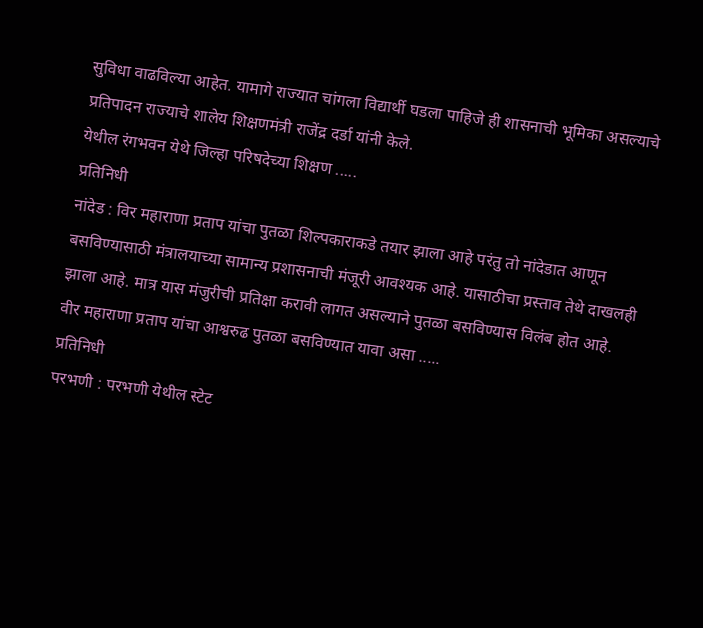सुविधा वाढविल्या आहेत. यामागे राज्यात चांगला विद्यार्थी घडला पाहिजे ही शासनाची भूमिका असल्याचे प्रतिपादन राज्याचे शालेय शिक्षणमंत्री राजेंद्र दर्डा यांनी केले.
येथील रंगभवन येथे जिल्हा परिषदेच्या शिक्षण .....
प्रतिनिधी
नांदेड : विर महाराणा प्रताप यांचा पुतळा शिल्पकाराकडे तयार झाला आहे परंतु तो नांदेडात आणून बसविण्यासाठी मंत्रालयाच्या सामान्य प्रशासनाची मंजूरी आवश्यक आहे. यासाठीचा प्रस्ताव तेथे दाखलही झाला आहे. मात्र यास मंजुरीची प्रतिक्षा करावी लागत असल्याने पुतळा बसविण्यास विलंब होत आहे.
वीर महाराणा प्रताप यांचा आश्वरुढ पुतळा बसविण्यात यावा असा .....
प्रतिनिधी
परभणी : परभणी येथील स्टेट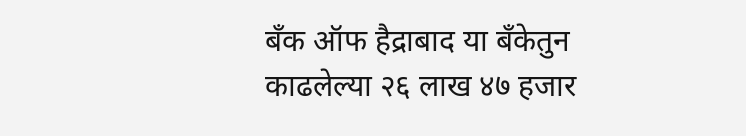बँक ऑफ हैद्राबाद या बँकेतुन काढलेल्या २६ लाख ४७ हजार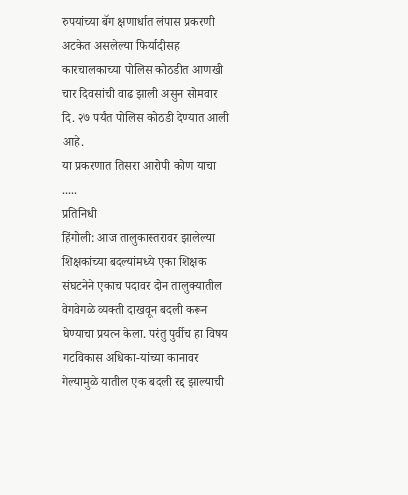रुपयांच्या बॅग क्षणार्धात लंपास प्रकरणी अटकेत असलेल्या फिर्यादीसह कारचालकाच्या पोलिस कोठडीत आणखी चार दिवसांची वाढ झाली असुन सोमवार दि. २७ पर्यंत पोलिस कोठडी देण्यात आली आहे.
या प्रकरणात तिसरा आरोपी कोण याचा .....
प्रतिनिधी
हिंगोली: आज तालुकास्तरावर झालेल्या शिक्षकांच्या बदल्यांमध्ये एका शिक्षक संघटनेने एकाच पदावर दोन तालुक्यातील वेगवेगळे व्यक्ती दाखवून बदली करून घेण्याचा प्रयत्न केला. परंतु पुर्वीच हा विषय गटविकास अधिका-यांच्या कानावर गेल्यामुळे यातील एक बदली रद्द झाल्याची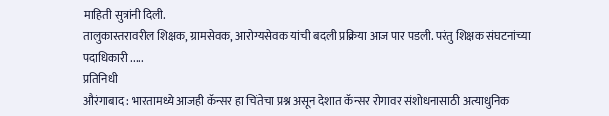माहिती सुत्रांनी दिली.
तालुकास्तरावरील शिक्षक, ग्रामसेवक, आरोग्यसेवक यांची बदली प्रक्रिया आज पार पडली. परंतु शिक्षक संघटनांच्या पदाधिकारी .....
प्रतिनिधी
औरंगाबाद : भारतामध्ये आजही कॅन्सर हा चिंतेचा प्रश्न असून देशात कॅन्सर रोगावर संशोधनासाठी अत्याधुनिक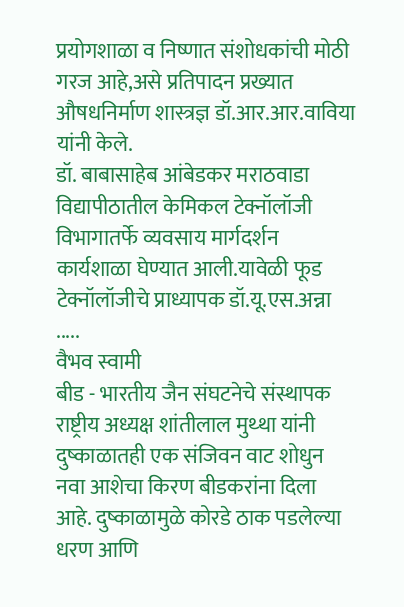प्रयोगशाळा व निष्णात संशोधकांची मोठी गरज आहे,असे प्रतिपादन प्रख्यात औषधनिर्माण शास्त्रज्ञ डॉ.आर.आर.वाविया यांनी केले.
डॉ. बाबासाहेब आंबेडकर मराठवाडा विद्यापीठातील केमिकल टेक्नॉलॉजी विभागातर्फे व्यवसाय मार्गदर्शन कार्यशाळा घेण्यात आली.यावेळी फूड टेक्नॉलॉजीचे प्राध्यापक डॉ.यू.एस.अन्ना .....
वैभव स्वामी
बीड - भारतीय जैन संघटनेचे संस्थापक राष्ट्रीय अध्यक्ष शांतीलाल मुथ्था यांनी दुष्काळातही एक संजिवन वाट शोधुन नवा आशेचा किरण बीडकरांना दिला आहे. दुष्काळामुळे कोरडे ठाक पडलेल्या धरण आणि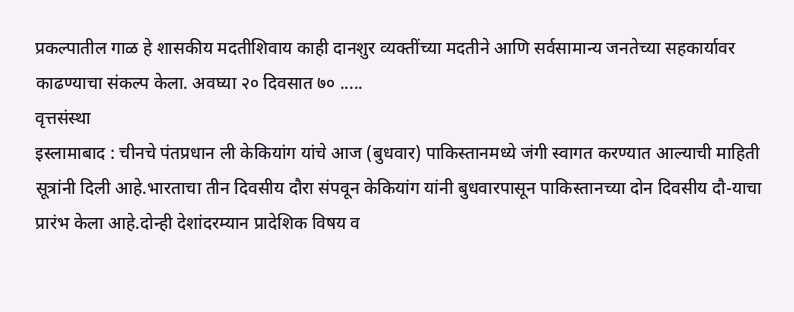प्रकल्पातील गाळ हे शासकीय मदतीशिवाय काही दानशुर व्यक्तींच्या मदतीने आणि सर्वसामान्य जनतेच्या सहकार्यावर काढण्याचा संकल्प केला. अवघ्या २० दिवसात ७० .....
वृत्तसंस्था
इस्लामाबाद : चीनचे पंतप्रधान ली केकियांग यांचे आज (बुधवार) पाकिस्तानमध्ये जंगी स्वागत करण्यात आल्याची माहिती सूत्रांनी दिली आहे.भारताचा तीन दिवसीय दौरा संपवून केकियांग यांनी बुधवारपासून पाकिस्तानच्या दोन दिवसीय दौ-याचा प्रारंभ केला आहे.दोन्ही देशांदरम्यान प्रादेशिक विषय व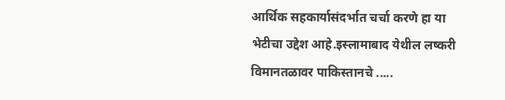आर्थिक सहकार्यासंदर्भात चर्चा करणे हा या भेटीचा उद्देश आहे.इस्लामाबाद येथील लष्करी विमानतळावर पाकिस्तानचे .....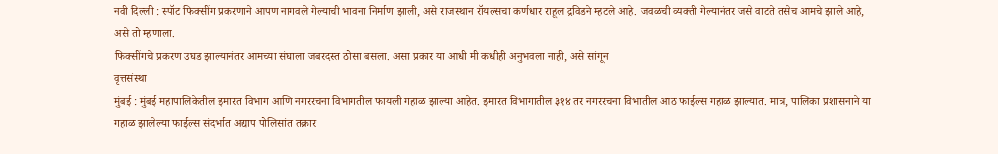नवी दिल्ली : स्पॉट फिक्सींग प्रकरणाने आपण नागवले गेल्याची भावना निर्माण झाली, असे राजस्थान रॉयल्सचा कर्णधार राहूल द्रविडने म्हटले आहे. जवळची व्यक्ती गेल्यानंतर जसे वाटते तसेच आमचे झाले आहे, असे तो म्हणाला.
फिक्सींगचे प्रकरण उघड झाल्यानंतर आमच्या संघाला जबरदस्त ठोसा बसला. असा प्रकार या आधी मी कधीही अनुभवला नाही, असे सांगून
वृत्तसंस्था
मुंबई : मुंबई महापालिकेतील इमारत विभाग आणि नगररचना विभागतील फायली गहाळ झाल्या आहेत. इमारत विभागातील ३१४ तर नगररचना विभातील आठ फाईल्स गहाळ झाल्यात. मात्र, पालिका प्रशासनाने या गहाळ झालेल्या फाईल्स संदर्भात अद्याप पोलिसांत तक्रार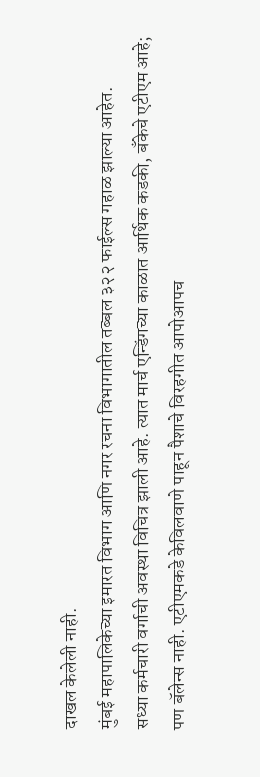दाखल केलेली नाही.
मुंबई महापालिकेच्या इमारत विभाग आणि नगर रचना विभागातील तब्बल ३२२ फाईल्स गहाळ झाल्या आहेत.
सध्या कर्मचारी वर्गाची अवस्था विचित्र झाली आहे. त्यात मार्च एन्डिंगच्या काळात आर्थिक कडकी, बँकेचे एटीएम आहे; पण बॅलेन्स नाही. एटीएमकडे केविलवाणे पाहून पैशाचे विरहगीत आपोआपच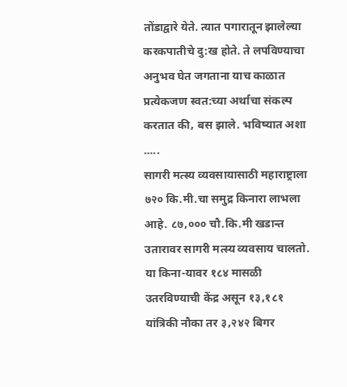तोंडाद्वारे येते. त्यात पगारातून झालेल्या करकपातीचे दु:ख होते. ते लपविण्याचा अनुभव घेत जगताना याच काळात प्रत्येकजण स्वत:च्या अर्थाचा संकल्प करतात की, बस झाले. भविष्यात अशा .....
सागरी मत्स्य व्यवसायासाठी महाराष्ट्राला ७२० कि.मी.चा समुद्र किनारा लाभला आहे. ८७,००० चौ.कि.मी खडान्त उतारावर सागरी मत्स्य व्यवसाय चालतो. या किना-यावर १८४ मासळी उतरविण्याची केंद्र असून १३,१८१ यांत्रिकी नौका तर ३,२४२ बिगर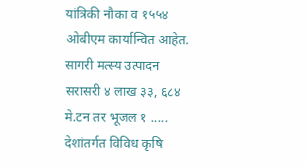यांत्रिकी नौका व १५५४ ओबीएम कार्यान्वित आहेत. सागरी मत्स्य उत्पादन सरासरी ४ लाख ३३, ६८४ मे.टन तर भूजल १ .....
देशांतर्गत विविध कृषि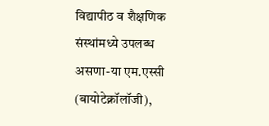विद्यापीठ व शैक्षणिक संस्थांमध्ये उपलब्ध असणा-या एम.एस्सी (बायोटेक्नॉलॉजी),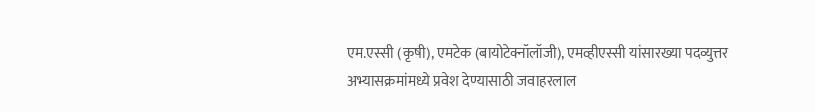एम.एस्सी (कृषी), एमटेक (बायोटेक्नॉलॉजी), एमव्हीएस्सी यांसारख्या पदव्युत्तर अभ्यासक्रमांमध्ये प्रवेश देण्यासाठी जवाहरलाल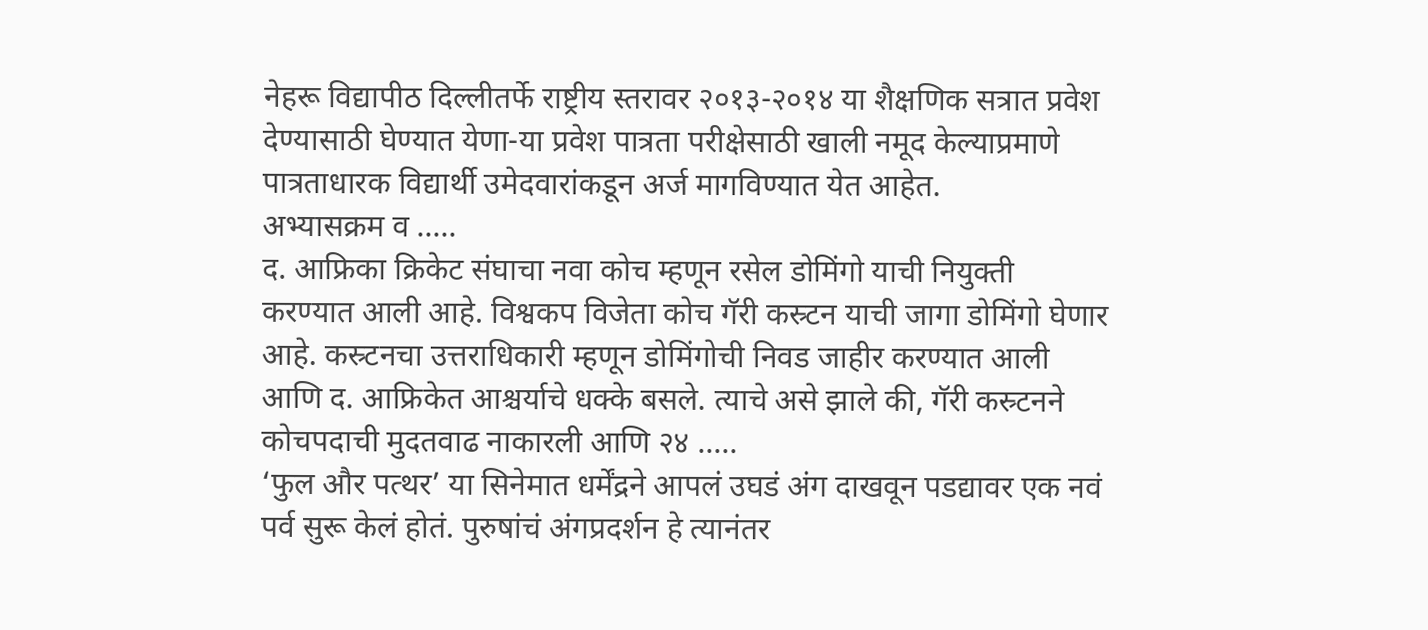नेहरू विद्यापीठ दिल्लीतर्फे राष्ट्रीय स्तरावर २०१३-२०१४ या शैक्षणिक सत्रात प्रवेश देण्यासाठी घेण्यात येणा-या प्रवेश पात्रता परीक्षेसाठी खाली नमूद केल्याप्रमाणे पात्रताधारक विद्यार्थी उमेदवारांकडून अर्ज मागविण्यात येत आहेत.
अभ्यासक्रम व .....
द. आफ्रिका क्रिकेट संघाचा नवा कोच म्हणून रसेल डोमिंगो याची नियुक्ती करण्यात आली आहे. विश्वकप विजेता कोच गॅरी कस्र्टन याची जागा डोमिंगो घेणार आहे. कस्र्टनचा उत्तराधिकारी म्हणून डोमिंगोची निवड जाहीर करण्यात आली आणि द. आफ्रिकेत आश्चर्याचे धक्के बसले. त्याचे असे झाले की, गॅरी कस्र्टनने कोचपदाची मुदतवाढ नाकारली आणि २४ .....
‘फुल और पत्थर’ या सिनेमात धर्मेंद्रने आपलं उघडं अंग दाखवून पडद्यावर एक नवं पर्व सुरू केलं होतं. पुरुषांचं अंगप्रदर्शन हे त्यानंतर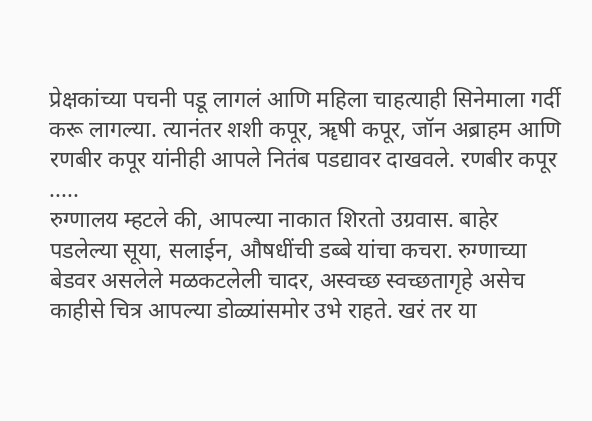प्रेक्षकांच्या पचनी पडू लागलं आणि महिला चाहत्याही सिनेमाला गर्दी करू लागल्या. त्यानंतर शशी कपूर, ॠषी कपूर, जॉन अब्राहम आणि रणबीर कपूर यांनीही आपले नितंब पडद्यावर दाखवले. रणबीर कपूर .....
रुग्णालय म्हटले की, आपल्या नाकात शिरतो उग्रवास. बाहेर पडलेल्या सूया, सलाईन, औषधींची डब्बे यांचा कचरा. रुग्णाच्या बेडवर असलेले मळकटलेली चादर, अस्वच्छ स्वच्छतागृहे असेच काहीसे चित्र आपल्या डोळ्यांसमोर उभे राहते. खरं तर या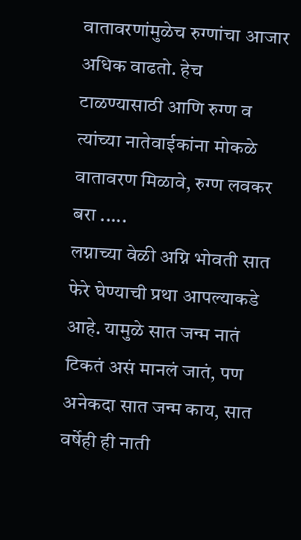वातावरणांमुळेच रुग्णांचा आजार अधिक वाढतो. हेच टाळण्यासाठी आणि रुग्ण व त्यांच्या नातेवाईकांना मोकळे वातावरण मिळावे, रुग्ण लवकर बरा .....
लग्नाच्या वेळी अग्नि भोवती सात फेरे घेण्याची प्रथा आपल्याकडे आहे. यामुळे सात जन्म नातं टिकतं असं मानलं जातं, पण अनेकदा सात जन्म काय, सात वर्षेही ही नाती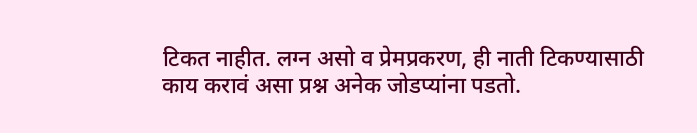टिकत नाहीत. लग्न असो व प्रेमप्रकरण, ही नाती टिकण्यासाठी काय करावं असा प्रश्न अनेक जोडप्यांना पडतो.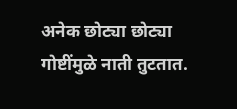अनेक छोट्या छोट्या गोष्टींमुळे नाती तुटतात.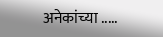अनेकांच्या .....